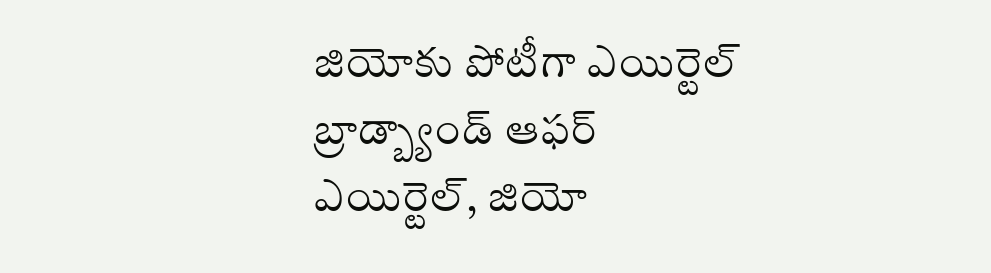జియోకు పోటీగా ఎయిర్టెల్ బ్రాడ్బ్యాండ్ ఆఫర్
ఎయిర్టెల్, జియో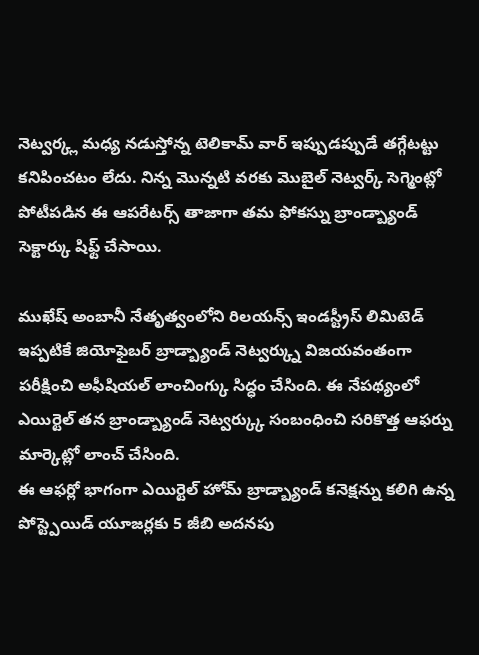నెట్వర్క్ల మధ్య నడుస్తోన్న టెలికామ్ వార్ ఇప్పుడప్పుడే తగ్గేటట్టు కనిపించటం లేదు. నిన్న మొన్నటి వరకు మొబైల్ నెట్వర్క్ సెగ్మెంట్లో పోటీపడిన ఈ ఆపరేటర్స్ తాజాగా తమ ఫోకస్ను బ్రాండ్బ్యాండ్ సెక్టార్కు షిఫ్ట్ చేసాయి.

ముఖేష్ అంబానీ నేతృత్వంలోని రిలయన్స్ ఇండస్ట్రీస్ లిమిటెడ్ ఇప్పటికే జియోఫైబర్ బ్రాడ్బ్యాండ్ నెట్వర్క్ను విజయవంతంగా పరీక్షించి అఫీషియల్ లాంచింగ్కు సిద్ధం చేసింది. ఈ నేపథ్యంలో ఎయిర్టెల్ తన బ్రాండ్బ్యాండ్ నెట్వర్క్కు సంబంధించి సరికొత్త ఆఫర్ను మార్కెట్లో లాంచ్ చేసింది.
ఈ ఆఫర్లో భాగంగా ఎయిర్టెల్ హోమ్ బ్రాడ్బ్యాండ్ కనెక్షన్ను కలిగి ఉన్న పోస్ట్పెయిడ్ యూజర్లకు 5 జీబి అదనపు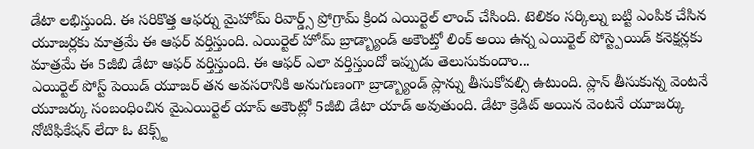డేటా లభిస్తుంది. ఈ సరికొత్త ఆఫర్ను మైహోమ్ రివార్డ్స్ ప్రోగ్రామ్ క్రింద ఎయిర్టెల్ లాంచ్ చేసింది. టెలికం సర్కిల్ను బట్టి ఎంపిక చేసిన యూజర్లకు మాత్రమే ఈ ఆఫర్ వర్తిస్తుంది. ఎయిర్టెల్ హోమ్ బ్రాడ్బ్యాండ్ అకౌంట్తో లింక్ అయి ఉన్న ఎయిర్టెల్ పోస్ట్పెయిడ్ కనెక్షన్లకు మాత్రమే ఈ 5జీబి డేటా ఆఫర్ వర్తిస్తుంది. ఈ ఆఫర్ ఎలా వర్తిస్తుందో ఇప్పుడు తెలుసుకుందాం...
ఎయిర్టెల్ పోస్ట్ పెయిడ్ యూజర్ తన అవసరానికి అనుగుణంగా బ్రాడ్బ్యాండ్ ప్లాన్ను తీసుకోవల్సి ఉటుంది. ప్లాన్ తీసుకున్న వెంటనే యూజర్కు సంబంధించిన మైఎయిర్టెల్ యాప్ అకౌంట్లో 5జీబి డేటా యాడ్ అవుతుంది. డేటా క్రెడిట్ అయిన వెంటనే యూజర్కు నోటిఫికేషన్ లేదా ఓ టెక్స్ట్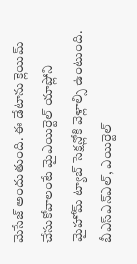మెసేజ్ అందుతుంది. ఈ డేటాను క్లెయిమ్ చేసుకోవాలంటే మైఎయిర్టెల్ యాప్లోని మైహోమ్ ట్యాబ్ సెక్షన్లోకి వెళ్లాల్సి ఉంటుంది.
బీఎస్ఎన్ఎల్, ఎయిర్టెల్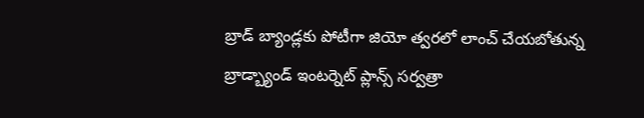బ్రాడ్ బ్యాండ్లకు పోటీగా జియో త్వరలో లాంచ్ చేయబోతున్న బ్రాడ్బ్యాండ్ ఇంటర్నెట్ ప్లాన్స్ సర్వత్రా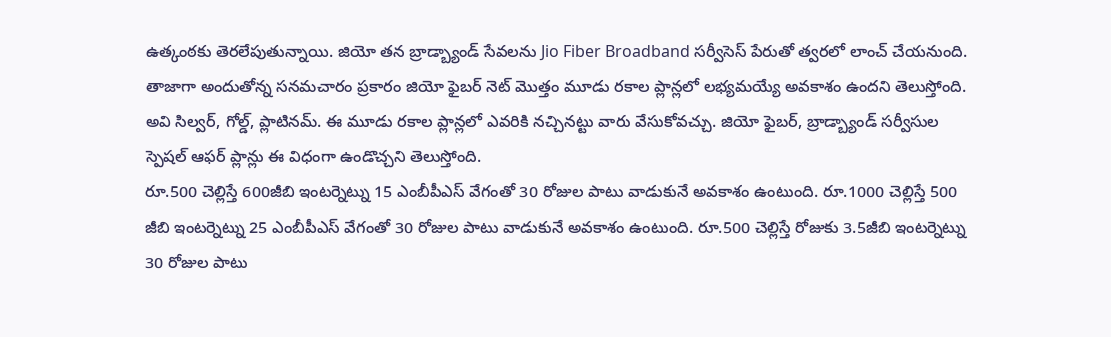ఉత్కంఠకు తెరలేపుతున్నాయి. జియో తన బ్రాడ్బ్యాండ్ సేవలను Jio Fiber Broadband సర్వీసెస్ పేరుతో త్వరలో లాంచ్ చేయనుంది. తాజాగా అందుతోన్న సనమచారం ప్రకారం జియో ఫైబర్ నెట్ మొత్తం మూడు రకాల ప్లాన్లలో లభ్యమయ్యే అవకాశం ఉందని తెలుస్తోంది. అవి సిల్వర్, గోల్డ్, ప్లాటినమ్. ఈ మూడు రకాల ప్లాన్లలో ఎవరికి నచ్చినట్టు వారు వేసుకోవచ్చు. జియో ఫైబర్, బ్రాడ్బ్యాండ్ సర్వీసుల స్పెషల్ ఆఫర్ ప్లాన్లు ఈ విధంగా ఉండొచ్చని తెలుస్తోంది.
రూ.500 చెల్లిస్తే 600జీబి ఇంటర్నెట్ను 15 ఎంబీపీఎస్ వేగంతో 30 రోజుల పాటు వాడుకునే అవకాశం ఉంటుంది. రూ.1000 చెల్లిస్తే 500 జీబి ఇంటర్నెట్ను 25 ఎంబీపీఎస్ వేగంతో 30 రోజుల పాటు వాడుకునే అవకాశం ఉంటుంది. రూ.500 చెల్లిస్తే రోజుకు 3.5జీబి ఇంటర్నెట్ను 30 రోజుల పాటు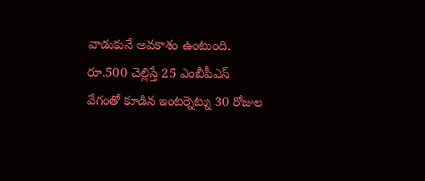వాడుకునే అవకాశం ఉంటుంది. రూ.500 చెల్లిస్తే 25 ఎంబీపీఎస్ వేగంతో కూడిన ఇంటర్నెట్ను 30 రోజుల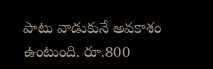పాటు వాడుకునే అవకాశం ఉంటుంది. రూ.800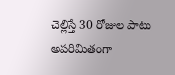చెల్లిస్తే 30 రోజుల పాటు అపరిమితంగా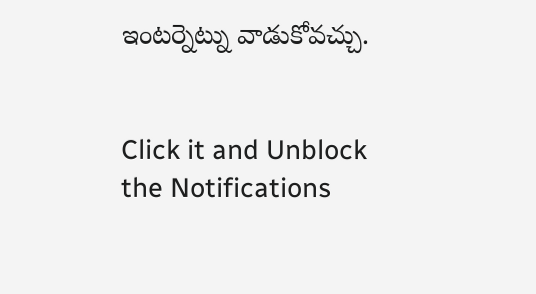ఇంటర్నెట్ను వాడుకోవచ్చు.


Click it and Unblock the Notifications